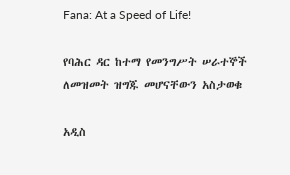Fana: At a Speed of Life!

የባሕር ዳር ከተማ የመንግሥት ሠራተኞች ለመዝመት ዝግጁ መሆናቸውን አስታወቁ

አዲስ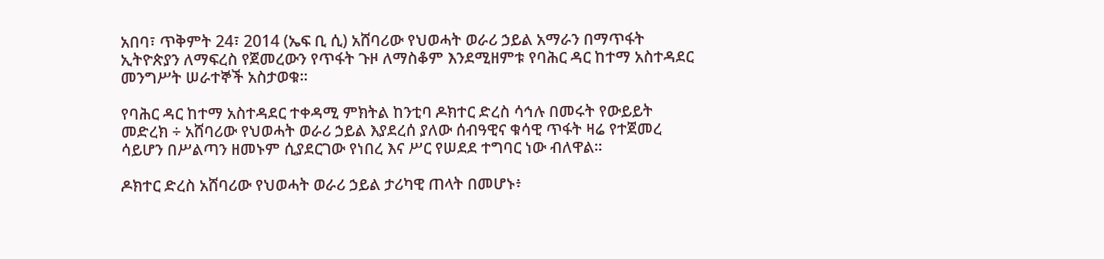አበባ፣ ጥቅምት 24፣ 2014 (ኤፍ ቢ ሲ) አሸባሪው የህወሓት ወራሪ ኃይል አማራን በማጥፋት ኢትዮጵያን ለማፍረስ የጀመረውን የጥፋት ጉዞ ለማስቆም እንደሚዘምቱ የባሕር ዳር ከተማ አስተዳደር መንግሥት ሠራተኞች አስታወቁ፡፡

የባሕር ዳር ከተማ አስተዳደር ተቀዳሚ ምክትል ከንቲባ ዶክተር ድረስ ሳኅሉ በመሩት የውይይት መድረክ ÷ አሸባሪው የህወሓት ወራሪ ኃይል እያደረሰ ያለው ሰብዓዊና ቁሳዊ ጥፋት ዛሬ የተጀመረ ሳይሆን በሥልጣን ዘመኑም ሲያደርገው የነበረ እና ሥር የሠደደ ተግባር ነው ብለዋል፡፡

ዶክተር ድረስ አሸባሪው የህወሓት ወራሪ ኃይል ታሪካዊ ጠላት በመሆኑ፥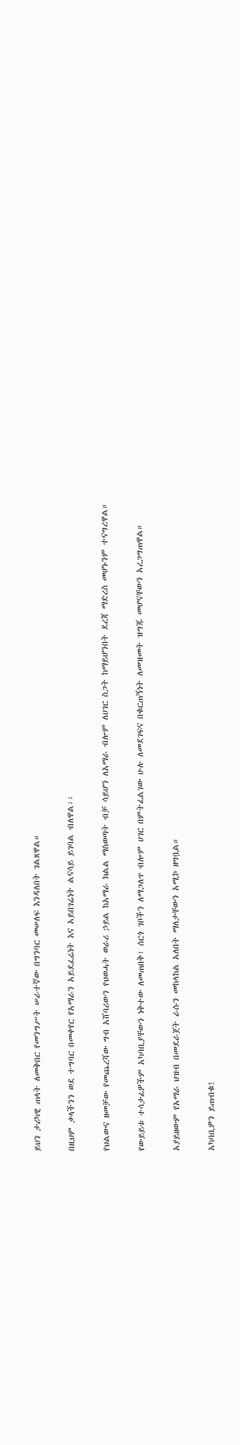ይህን ታሪካዊ ጠላት ለመቅበር የመንግሥት ሠራተኛው በግንባር መሠለፍ እንዳለበት ገልጸዋል።

በዚህም ቃላችንን ወደ ተግባር በመቀየር የአማራን አይደፈሬነት እና አይበገሬነት ልናሳይ ይገባል ብለዋል፡፡

የህልውና ዘመቻው የመጨረሻው ግብ አሸባሪውን የህወሓት ወራሪ ኃይል ከአማራ ክልል ማስወጣት ብቻ ሳይሆን ለአማራ ብሎም ለሀገር ስጋት ከማይሆንበት ደረጃ ማድረስ መሆኑንም ተናግረዋል።

የውይይቱ ተሳታፊዎችም አካባቢያቸውን ነቅተው ለመጠበቅ፣ ሰርጎ ገቦችን ለማጋለጥ ብሎም ሀገር በምትፈልገው ሁሉ ለመደገፍና በቁርጠኝነት ለመዝመት ዝግጁ መሆናቸውን አረጋግጠዋል።

አያይዘውም የአማራ ህዝብ በመደራጀት ራሱን መከላከል አለበት ማለታቸውን አሚኮ ዘግቧል።

አካባቢዎን ይጠብቁ!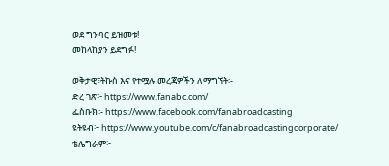ወደ ግንባር ይዝመቱ!
መከላከያን ይደግፉ!

ወቅታዊ፣ትኩስ እና የተሟሉ መረጃዎችን ለማግኘት፡-
ድረ ገጽ፦ https://www.fanabc.com/
ፌስቡክ፡- https://www.facebook.com/fanabroadcasting
ዩትዩብ፦ https://www.youtube.com/c/fanabroadcastingcorporate/
ቴሌግራም፦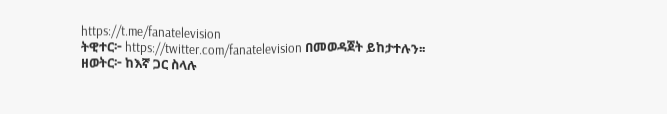https://t.me/fanatelevision
ትዊተር፦ https://twitter.com/fanatelevision በመወዳጀት ይከታተሉን፡፡
ዘወትር፦ ከእኛ ጋር ስላሉ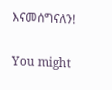እናመሰግናለን!

You might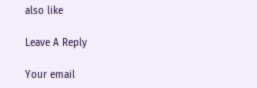also like

Leave A Reply

Your email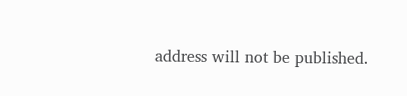address will not be published.